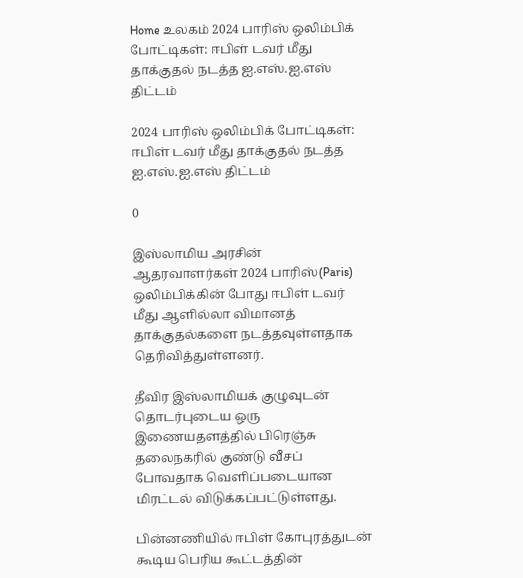Home உலகம் 2024 பாரிஸ் ஒலிம்பிக் போட்டிகள்: ஈபிள் டவர் மீது தாக்குதல் நடத்த ஐ.எஸ்.ஐ.எஸ் திட்டம்

2024 பாரிஸ் ஒலிம்பிக் போட்டிகள்: ஈபிள் டவர் மீது தாக்குதல் நடத்த ஐ.எஸ்.ஐ.எஸ் திட்டம்

0

இஸ்லாமிய அரசின் ஆதரவாளர்கள் 2024 பாரிஸ்(Paris) ஒலிம்பிக்கின் போது ஈபிள் டவர் மீது ஆளில்லா விமானத் தாக்குதல்களை நடத்தவுள்ளதாக தெரிவித்துள்ளனர்.

தீவிர இஸ்லாமியக் குழுவுடன் தொடர்புடைய ஒரு இணையதளத்தில் பிரெஞ்சு தலைநகரில் குண்டு வீசப் போவதாக வெளிப்படையான மிரட்டல் விடுக்கப்பட்டுள்ளது.

பின்னணியில் ஈபிள் கோபுரத்துடன் கூடிய பெரிய கூட்டத்தின்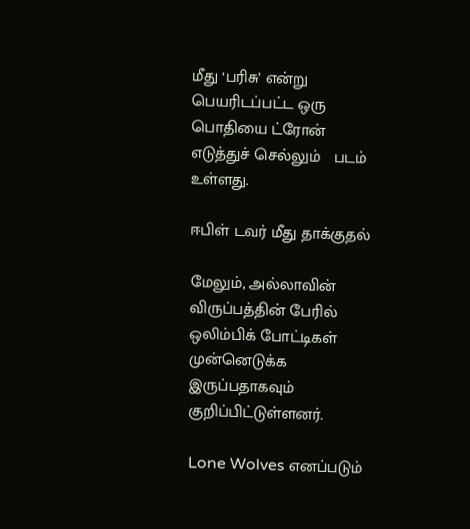மீது ‘பரிசு’ என்று பெயரிடப்பட்ட ஒரு பொதியை ட்ரோன் எடுத்துச் செல்லும்   படம் உள்ளது.

ஈபிள் டவர் மீது தாக்குதல்

மேலும், அல்லாவின் விருப்பத்தின் பேரில் ஒலிம்பிக் போட்டிகள் முன்னெடுக்க இருப்பதாகவும் குறிப்பிட்டுள்ளனர்.

Lone Wolves எனப்படும்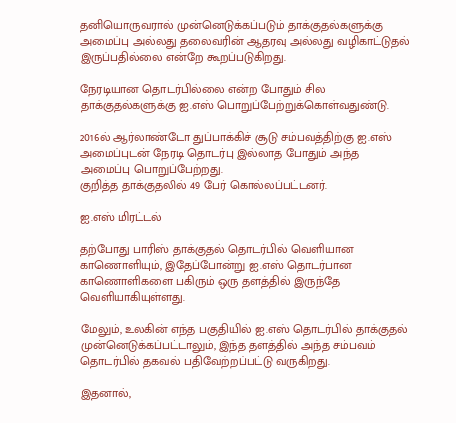தனியொருவரால் முன்னெடுக்கப்படும் தாக்குதல்களுக்கு அமைப்பு அல்லது தலைவரின் ஆதரவு அல்லது வழிகாட்டுதல் இருப்பதில்லை என்றே கூறப்படுகிறது.

நேரடியான தொடர்பில்லை என்ற போதும் சில தாக்குதல்களுக்கு ஐ.எஸ் பொறுப்பேற்றுக்கொள்வதுண்டு.

2016ல் ஆர்லாண்டோ துப்பாக்கிச் சூடு சம்பவத்திற்கு ஐ.எஸ் அமைப்புடன் நேரடி தொடர்பு இல்லாத போதும் அந்த அமைப்பு பொறுப்பேற்றது.
குறித்த தாக்குதலில் 49 பேர் கொல்லப்பட்டனர்.

ஐ.எஸ் மிரட்டல்

தற்போது பாரிஸ் தாக்குதல் தொடர்பில் வெளியான காணொளியும், இதேப்போன்று ஐ.எஸ் தொடர்பான காணொளிகளை பகிரும் ஒரு தளத்தில் இருந்தே வெளியாகியுள்ளது.

மேலும், உலகின் எந்த பகுதியில் ஐ.எஸ் தொடர்பில் தாக்குதல் முன்னெடுக்கப்பட்டாலும், இந்த தளத்தில் அந்த சம்பவம் தொடர்பில் தகவல் பதிவேற்றப்பட்டு வருகிறது.

இதனால்,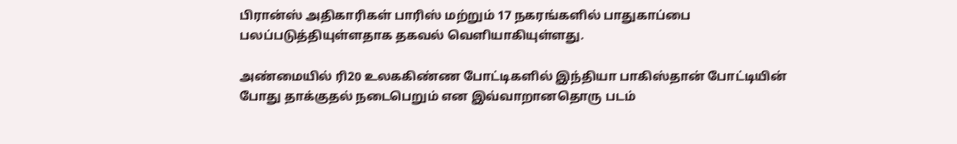பிரான்ஸ் அதிகாரிகள் பாரிஸ் மற்றும் 17 நகரங்களில் பாதுகாப்பை பலப்படுத்தியுள்ளதாக தகவல் வெளியாகியுள்ளது.

அண்மையில் ரி20 உலககிண்ண போட்டிகளில் இந்தியா பாகிஸ்தான் போட்டியின் போது தாக்குதல் நடைபெறும் என இவ்வாறானதொரு படம்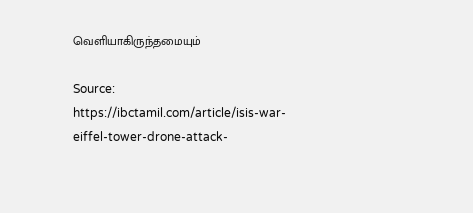வெளியாகிருந்தமையும்

Source: https://ibctamil.com/article/isis-war-eiffel-tower-drone-attack-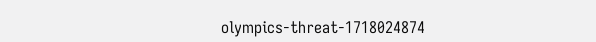olympics-threat-1718024874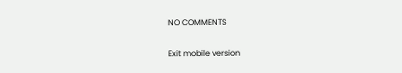NO COMMENTS

Exit mobile version